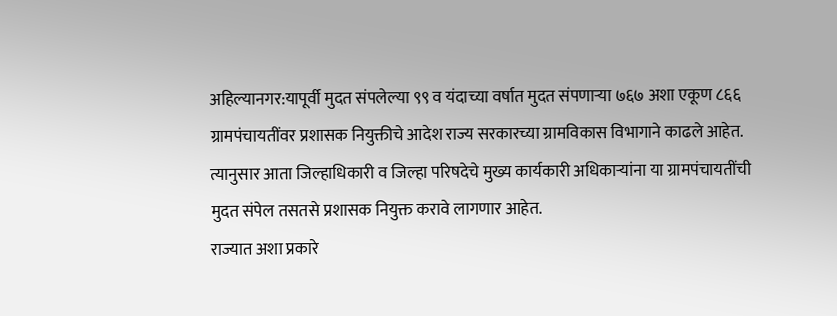अहिल्यानगर:यापूर्वी मुदत संपलेल्या ९९ व यंदाच्या वर्षात मुदत संपणाऱ्या ७६७ अशा एकूण ८६६ ग्रामपंचायतींवर प्रशासक नियुक्तीचे आदेश राज्य सरकारच्या ग्रामविकास विभागाने काढले आहेत. त्यानुसार आता जिल्हाधिकारी व जिल्हा परिषदेचे मुख्य कार्यकारी अधिकाऱ्यांना या ग्रामपंचायतींची मुदत संपेल तसतसे प्रशासक नियुक्त करावे लागणार आहेत.
राज्यात अशा प्रकारे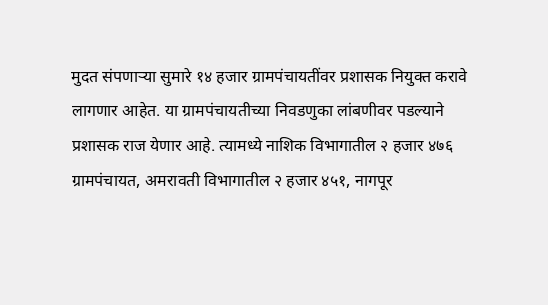मुदत संपणाऱ्या सुमारे १४ हजार ग्रामपंचायतींवर प्रशासक नियुक्त करावे लागणार आहेत. या ग्रामपंचायतीच्या निवडणुका लांबणीवर पडल्याने प्रशासक राज येणार आहे. त्यामध्ये नाशिक विभागातील २ हजार ४७६ ग्रामपंचायत, अमरावती विभागातील २ हजार ४५१, नागपूर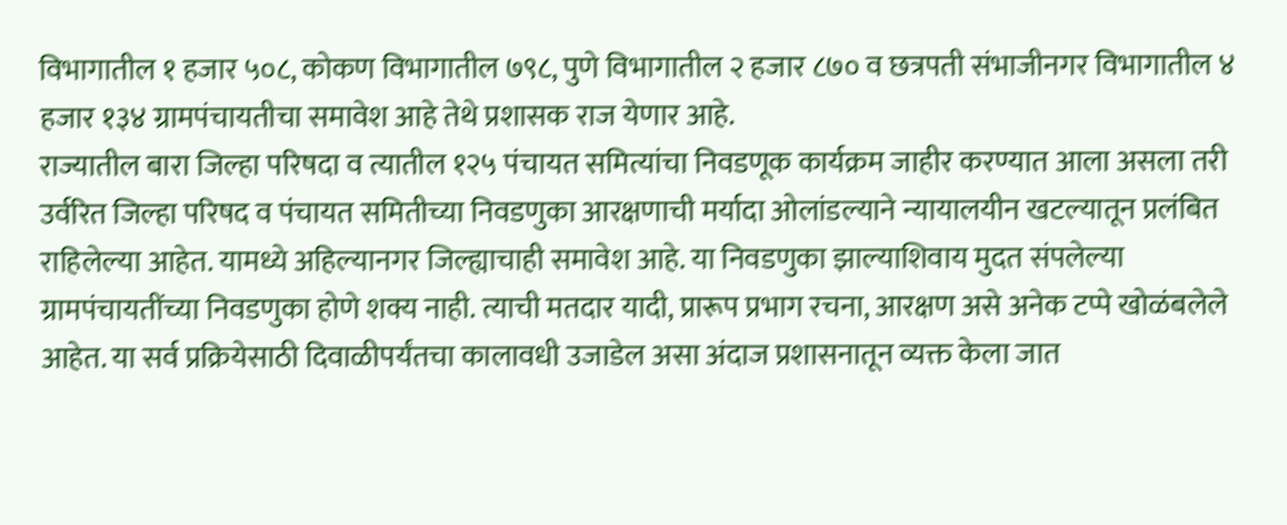विभागातील १ हजार ५०८, कोकण विभागातील ७९८, पुणे विभागातील २ हजार ८७० व छत्रपती संभाजीनगर विभागातील ४ हजार १३४ ग्रामपंचायतीचा समावेश आहे तेथे प्रशासक राज येणार आहे.
राज्यातील बारा जिल्हा परिषदा व त्यातील १२५ पंचायत समित्यांचा निवडणूक कार्यक्रम जाहीर करण्यात आला असला तरी उर्वरित जिल्हा परिषद व पंचायत समितीच्या निवडणुका आरक्षणाची मर्यादा ओलांडल्याने न्यायालयीन खटल्यातून प्रलंबित राहिलेल्या आहेत. यामध्ये अहिल्यानगर जिल्ह्याचाही समावेश आहे. या निवडणुका झाल्याशिवाय मुदत संपलेल्या ग्रामपंचायतींच्या निवडणुका होणे शक्य नाही. त्याची मतदार यादी, प्रारूप प्रभाग रचना, आरक्षण असे अनेक टप्पे खोळंबलेले आहेत. या सर्व प्रक्रियेसाठी दिवाळीपर्यंतचा कालावधी उजाडेल असा अंदाज प्रशासनातून व्यक्त केला जात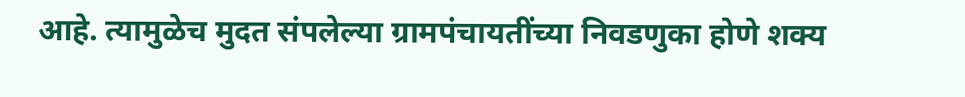आहे. त्यामुळेच मुदत संपलेल्या ग्रामपंचायतींच्या निवडणुका होणे शक्य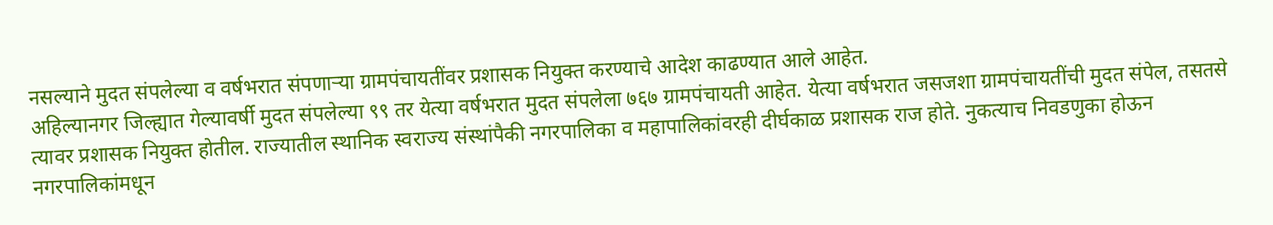नसल्याने मुदत संपलेल्या व वर्षभरात संपणाऱ्या ग्रामपंचायतींवर प्रशासक नियुक्त करण्याचे आदेश काढण्यात आले आहेत.
अहिल्यानगर जिल्ह्यात गेल्यावर्षी मुदत संपलेल्या ९९ तर येत्या वर्षभरात मुदत संपलेला ७६७ ग्रामपंचायती आहेत. येत्या वर्षभरात जसजशा ग्रामपंचायतींची मुदत संपेल, तसतसे त्यावर प्रशासक नियुक्त होतील. राज्यातील स्थानिक स्वराज्य संस्थांपैकी नगरपालिका व महापालिकांवरही दीर्घकाळ प्रशासक राज होते. नुकत्याच निवडणुका होऊन नगरपालिकांमधून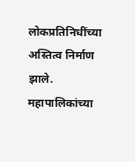लोकप्रतिनिधींच्या अस्तित्व निर्माण झाले. महापालिकांच्या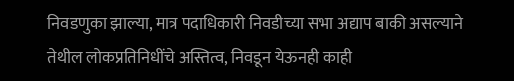निवडणुका झाल्या, मात्र पदाधिकारी निवडीच्या सभा अद्याप बाकी असल्याने तेथील लोकप्रतिनिधींचे अस्तित्व, निवडून येऊनही काही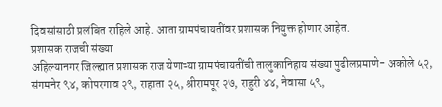दिवसांसाठी प्रलंबित राहिले आहे. आता ग्रामपंचायतींवर प्रशासक नियुक्त होणार आहेत.
प्रशासक राजची संख्या
अहिल्यानगर जिल्ह्यात प्रशासक राज येणाऱ्या ग्रामपंचायतींची तालुकानिहाय संख्या पुढीलप्रमाणे- अकोले ५२, संगमनेर ९४, कोपरगाव २९, राहाता २५, श्रीरामपूर २७, राहुरी ४४, नेवासा ५९,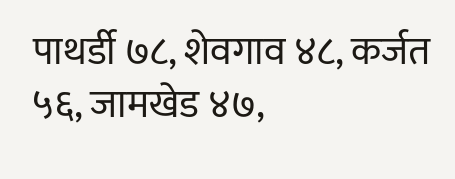पाथर्डी ७८, शेवगाव ४८, कर्जत ५६, जामखेड ४७,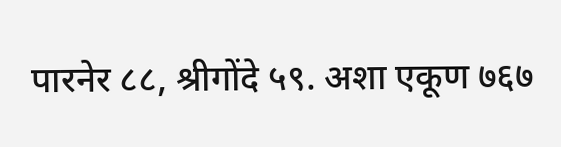पारनेर ८८, श्रीगोंदे ५९. अशा एकूण ७६७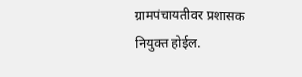ग्रामपंचायतीवर प्रशासक नियुक्त होईल.